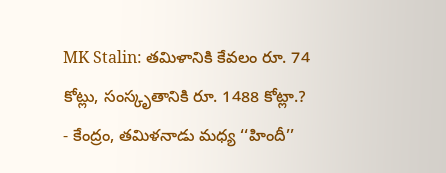MK Stalin: తమిళానికి కేవలం రూ. 74 కోట్లు, సంస్కృతానికి రూ. 1488 కోట్లా.?
- కేంద్రం, తమిళనాడు మధ్య ‘‘హిందీ’’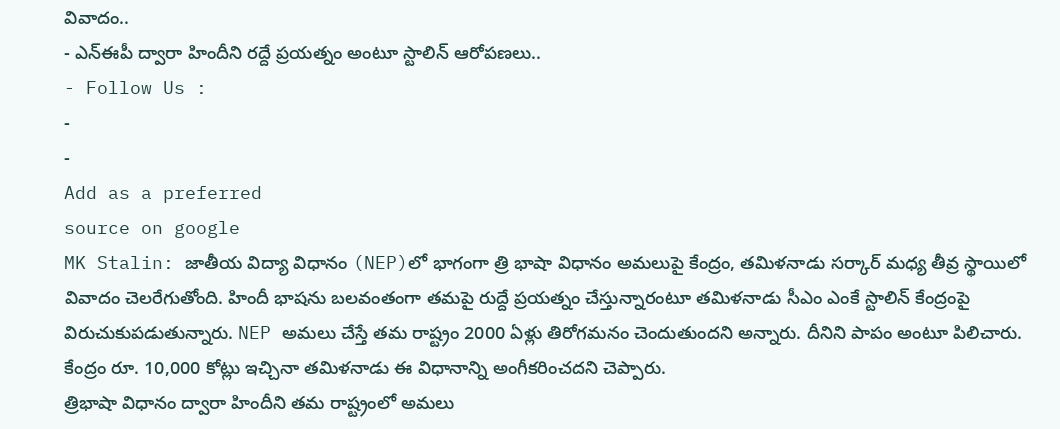వివాదం..
- ఎన్ఈపీ ద్వారా హిందీని రద్దే ప్రయత్నం అంటూ స్టాలిన్ ఆరోపణలు..
- Follow Us :
-
-
Add as a preferred
source on google
MK Stalin: జాతీయ విద్యా విధానం (NEP)లో భాగంగా త్రి భాషా విధానం అమలుపై కేంద్రం, తమిళనాడు సర్కార్ మధ్య తీవ్ర స్థాయిలో వివాదం చెలరేగుతోంది. హిందీ భాషను బలవంతంగా తమపై రుద్దే ప్రయత్నం చేస్తున్నారంటూ తమిళనాడు సీఎం ఎంకే స్టాలిన్ కేంద్రంపై విరుచుకుపడుతున్నారు. NEP అమలు చేస్తే తమ రాష్ట్రం 2000 ఏళ్లు తిరోగమనం చెందుతుందని అన్నారు. దీనిని పాపం అంటూ పిలిచారు. కేంద్రం రూ. 10,000 కోట్లు ఇచ్చినా తమిళనాడు ఈ విధానాన్ని అంగీకరించదని చెప్పారు.
త్రిభాషా విధానం ద్వారా హిందీని తమ రాష్ట్రంలో అమలు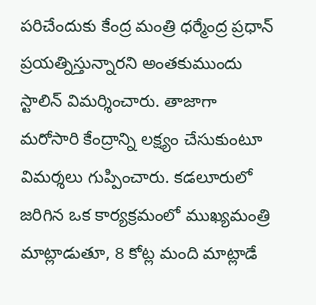పరిచేందుకు కేంద్ర మంత్రి ధర్మేంద్ర ప్రధాన్ ప్రయత్నిస్తున్నారని అంతకుముందు స్టాలిన్ విమర్శించారు. తాజాగా మరోసారి కేంద్రాన్ని లక్ష్యం చేసుకుంటూ విమర్శలు గుప్పించారు. కడలూరులో జరిగిన ఒక కార్యక్రమంలో ముఖ్యమంత్రి మాట్లాడుతూ, 8 కోట్ల మంది మాట్లాడే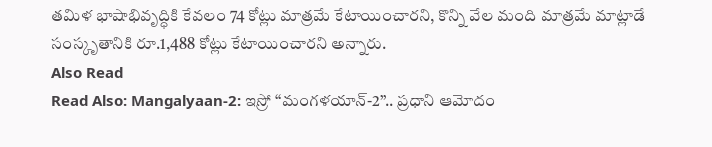తమిళ భాషాభివృద్ధికి కేవలం 74 కోట్లు మాత్రమే కేటాయించారని, కొన్ని వేల మంది మాత్రమే మాట్లాడే సంస్కృతానికి రూ.1,488 కోట్లు కేటాయించారని అన్నారు.
Also Read
Read Also: Mangalyaan-2: ఇస్రో ‘‘మంగళయాన్-2’’.. ప్రధాని ఆమోదం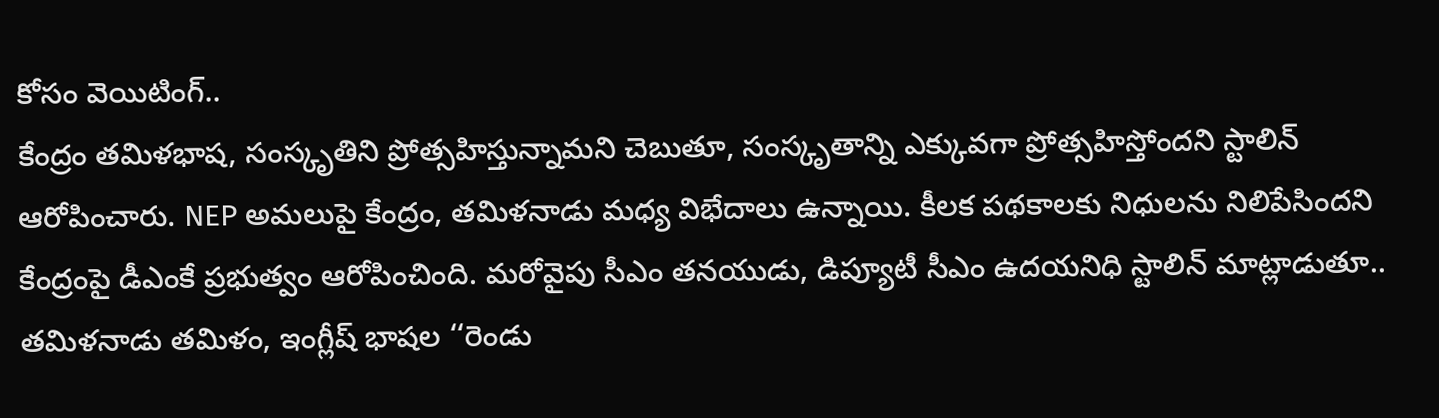కోసం వెయిటింగ్..
కేంద్రం తమిళభాష, సంస్కృతిని ప్రోత్సహిస్తున్నామని చెబుతూ, సంస్కృతాన్ని ఎక్కువగా ప్రోత్సహిస్తోందని స్టాలిన్ ఆరోపించారు. NEP అమలుపై కేంద్రం, తమిళనాడు మధ్య విభేదాలు ఉన్నాయి. కీలక పథకాలకు నిధులను నిలిపేసిందని కేంద్రంపై డీఎంకే ప్రభుత్వం ఆరోపించింది. మరోవైపు సీఎం తనయుడు, డిప్యూటీ సీఎం ఉదయనిధి స్టాలిన్ మాట్లాడుతూ.. తమిళనాడు తమిళం, ఇంగ్లీష్ భాషల ‘‘రెండు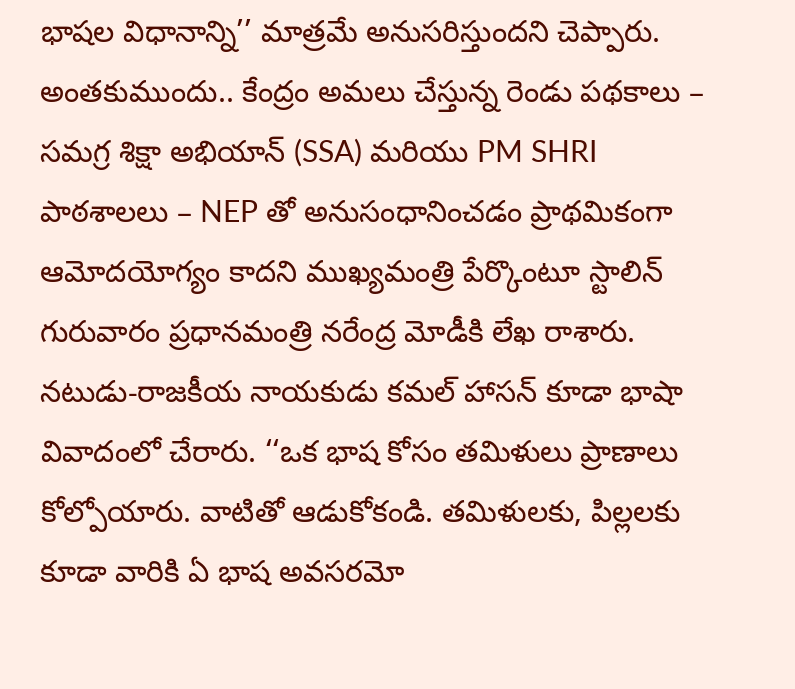భాషల విధానాన్ని’’ మాత్రమే అనుసరిస్తుందని చెప్పారు.
అంతకుముందు.. కేంద్రం అమలు చేస్తున్న రెండు పథకాలు – సమగ్ర శిక్షా అభియాన్ (SSA) మరియు PM SHRI పాఠశాలలు – NEP తో అనుసంధానించడం ప్రాథమికంగా ఆమోదయోగ్యం కాదని ముఖ్యమంత్రి పేర్కొంటూ స్టాలిన్ గురువారం ప్రధానమంత్రి నరేంద్ర మోడీకి లేఖ రాశారు. నటుడు-రాజకీయ నాయకుడు కమల్ హాసన్ కూడా భాషా వివాదంలో చేరారు. ‘‘ఒక భాష కోసం తమిళులు ప్రాణాలు కోల్పోయారు. వాటితో ఆడుకోకండి. తమిళులకు, పిల్లలకు కూడా వారికి ఏ భాష అవసరమో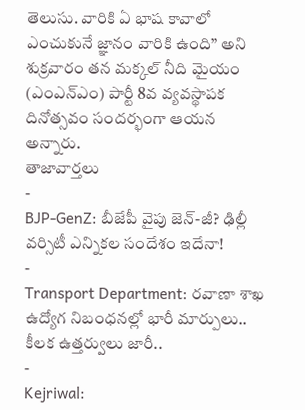తెలుసు. వారికి ఏ భాష కావాలో ఎంచుకునే జ్ఞానం వారికి ఉంది” అని శుక్రవారం తన మక్కల్ నీది మైయం (ఎంఎన్ఎం) పార్టీ 8వ వ్యవస్థాపక దినోత్సవం సందర్భంగా ఆయన అన్నారు.
తాజావార్తలు
-
BJP-GenZ: బీజేపీ వైపు జెన్-జీ? ఢిల్లీ వర్సిటీ ఎన్నికల సందేశం ఇదేనా!
-
Transport Department: రవాణా శాఖ ఉద్యోగ నిబంధనల్లో భారీ మార్పులు.. కీలక ఉత్తర్వులు జారీ..
-
Kejriwal: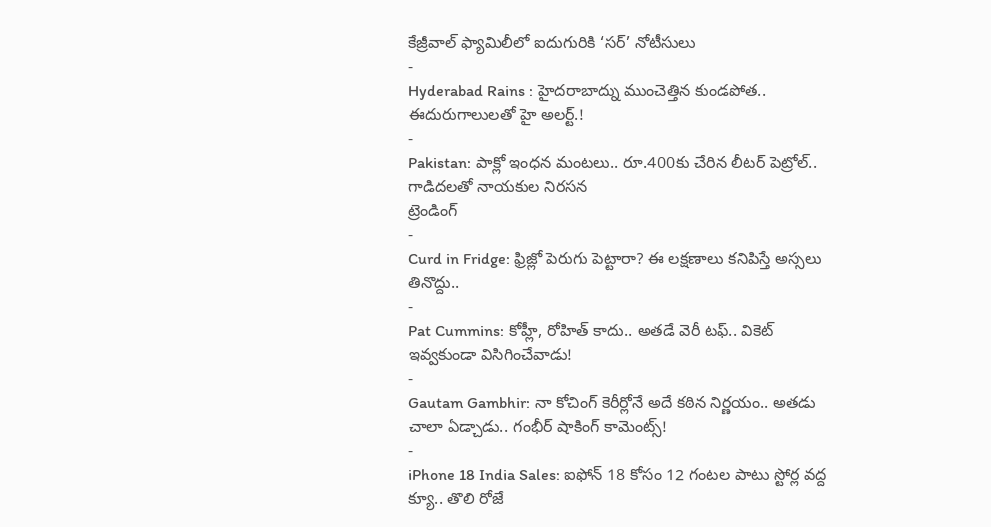కేజ్రీవాల్ ఫ్యామిలీలో ఐదుగురికి ‘సర్’ నోటీసులు
-
Hyderabad Rains : హైదరాబాద్ను ముంచెత్తిన కుండపోత.. ఈదురుగాలులతో హై అలర్ట్.!
-
Pakistan: పాక్లో ఇంధన మంటలు.. రూ.400కు చేరిన లీటర్ పెట్రోల్.. గాడిదలతో నాయకుల నిరసన
ట్రెండింగ్
-
Curd in Fridge: ఫ్రిజ్లో పెరుగు పెట్టారా? ఈ లక్షణాలు కనిపిస్తే అస్సలు తినొద్దు..
-
Pat Cummins: కోహ్లీ, రోహిత్ కాదు.. అతడే వెరీ టఫ్.. వికెట్ ఇవ్వకుండా విసిగించేవాడు!
-
Gautam Gambhir: నా కోచింగ్ కెరీర్లోనే అదే కఠిన నిర్ణయం.. అతడు చాలా ఏడ్చాడు.. గంభీర్ షాకింగ్ కామెంట్స్!
-
iPhone 18 India Sales: ఐఫోన్ 18 కోసం 12 గంటల పాటు స్టోర్ల వద్ద క్యూ.. తొలి రోజే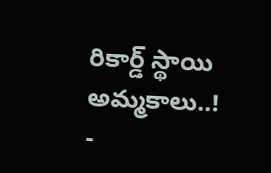రికార్డ్ స్థాయి అమ్మకాలు..!
-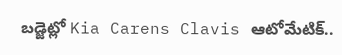బడ్జెట్లో Kia Carens Clavis ఆటోమేటిక్..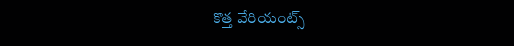కొత్త వేరియంట్స్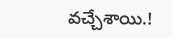వచ్చేశాయి.!